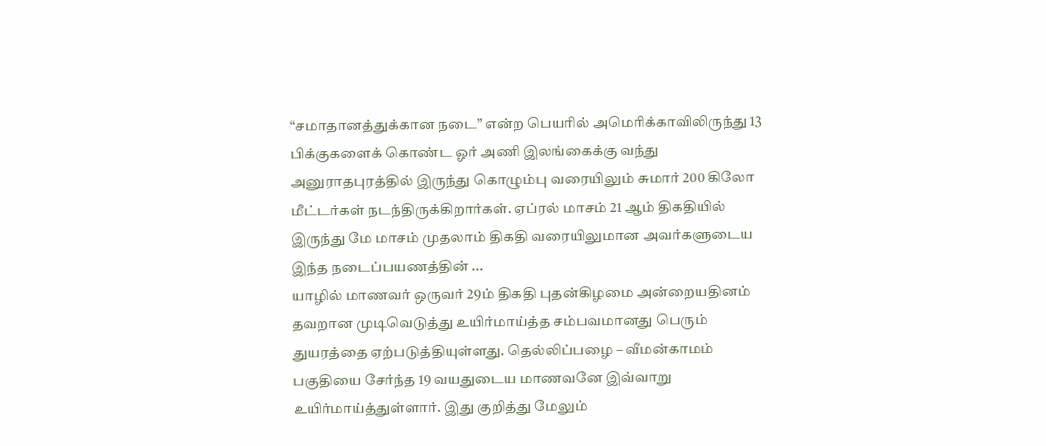“சமாதானத்துக்கான நடை” என்ற பெயரில் அமெரிக்காவிலிருந்து 13 பிக்குகளைக் கொண்ட ஓர் அணி இலங்கைக்கு வந்து அனுராதபுரத்தில் இருந்து கொழும்பு வரையிலும் சுமார் 200 கிலோ மீட்டர்கள் நடந்திருக்கிறார்கள். ஏப்ரல் மாசம் 21 ஆம் திகதியில் இருந்து மே மாசம் முதலாம் திகதி வரையிலுமான அவர்களுடைய இந்த நடைப்பயணத்தின் ...
யாழில் மாணவர் ஒருவர் 29ம் திகதி புதன்கிழமை அன்றையதினம் தவறான முடிவெடுத்து உயிர்மாய்த்த சம்பவமானது பெரும் துயரத்தை ஏற்படுத்தியுள்ளது. தெல்லிப்பழை – வீமன்காமம் பகுதியை சேர்ந்த 19 வயதுடைய மாணவனே இவ்வாறு உயிர்மாய்த்துள்ளார். இது குறித்து மேலும்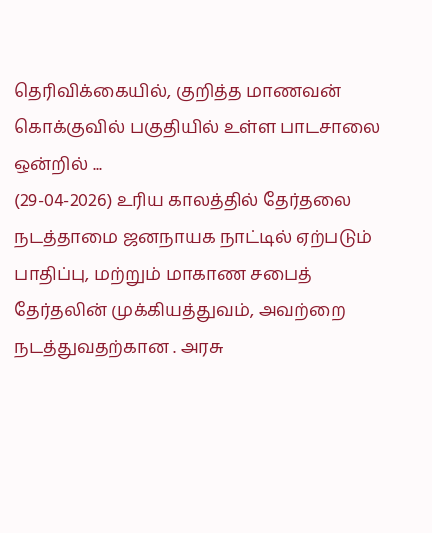தெரிவிக்கையில், குறித்த மாணவன் கொக்குவில் பகுதியில் உள்ள பாடசாலை ஒன்றில் ...
(29-04-2026) உரிய காலத்தில் தேர்தலை நடத்தாமை ஜனநாயக நாட்டில் ஏற்படும் பாதிப்பு, மற்றும் மாகாண சபைத் தேர்தலின் முக்கியத்துவம், அவற்றை நடத்துவதற்கான . அரசு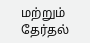மற்றும் தேர்தல்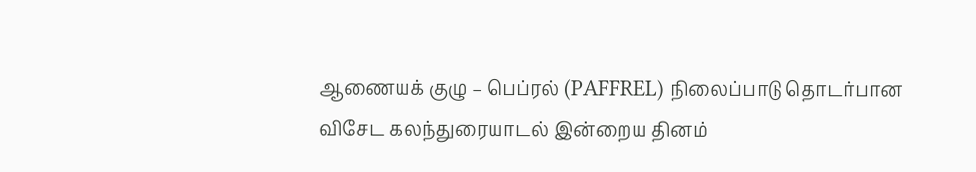ஆணையக் குழு – பெப்ரல் (PAFFREL) நிலைப்பாடு தொடர்பான விசேட கலந்துரையாடல் இன்றைய தினம்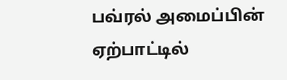பவ்ரல் அமைப்பின் ஏற்பாட்டில்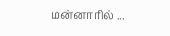மன்னாரில் ...